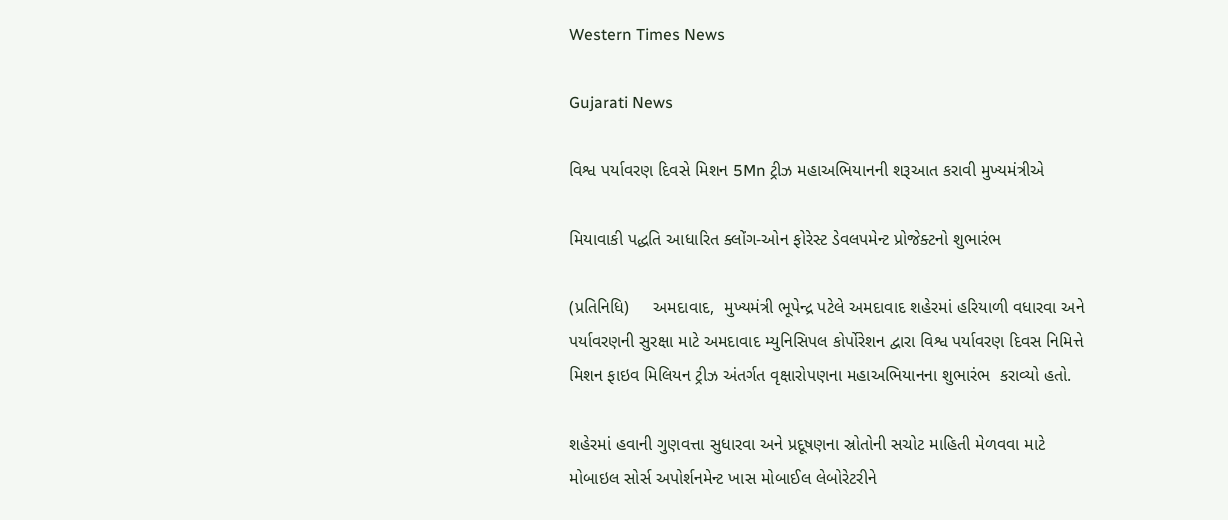Western Times News

Gujarati News

વિશ્વ પર્યાવરણ દિવસે મિશન 5Mn ટ્રીઝ મહાઅભિયાનની શરૂઆત કરાવી મુખ્યમંત્રીએ

મિયાવાકી પદ્ધતિ આધારિત ક્લોંગ-ઓન ફોરેસ્ટ ડેવલપમેન્ટ પ્રોજેક્ટનો શુભારંભ

(પ્રતિનિધિ)     અમદાવાદ,  મુખ્યમંત્રી ભૂપેન્દ્ર પટેલે અમદાવાદ શહેરમાં હરિયાળી વધારવા અને પર્યાવરણની સુરક્ષા માટે અમદાવાદ મ્યુનિસિપલ કોર્પોરેશન દ્વારા વિશ્વ પર્યાવરણ દિવસ નિમિત્તે મિશન ફાઇવ મિલિયન ટ્રીઝ અંતર્ગત વૃક્ષારોપણના મહાઅભિયાનના શુભારંભ  કરાવ્યો હતો.

શહેરમાં હવાની ગુણવત્તા સુધારવા અને પ્રદૂષણના સ્રોતોની સચોટ માહિતી મેળવવા માટે મોબાઇલ સોર્સ અપોર્શનમેન્ટ ખાસ મોબાઈલ લેબોરેટરીને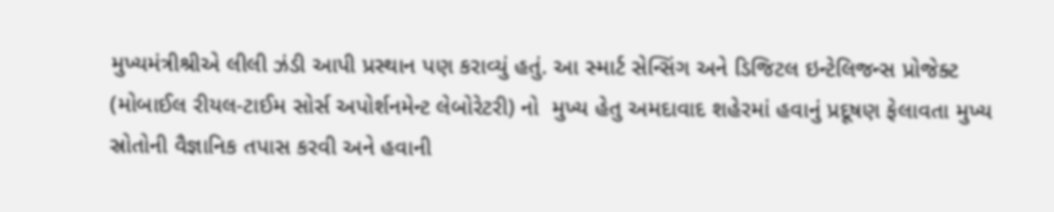મુખ્યમંત્રીશ્રીએ લીલી ઝંડી આપી પ્રસ્થાન પણ કરાવ્યું હતું. આ સ્માર્ટ સેન્સિંગ અને ડિજિટલ ઇન્ટેલિજન્સ પ્રોજેક્ટ (મોબાઈલ રીયલ-ટાઈમ સોર્સ અપોર્શનમેન્ટ લેબોરેટરી) નો  મુખ્ય હેતુ અમદાવાદ શહેરમાં હવાનું પ્રદૂષણ ફેલાવતા મુખ્ય સ્રોતોની વૈજ્ઞાનિક તપાસ કરવી અને હવાની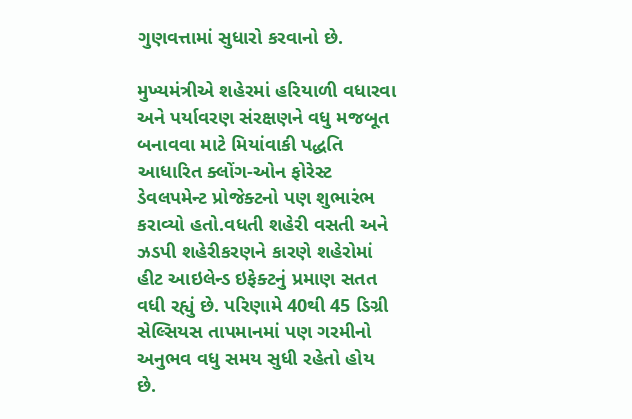ગુણવત્તામાં સુધારો કરવાનો છે.

મુખ્યમંત્રીએ શહેરમાં હરિયાળી વધારવા અને પર્યાવરણ સંરક્ષણને વધુ મજબૂત બનાવવા માટે મિયાંવાકી પદ્ધતિ આધારિત ક્લોંગ-ઓન ફોરેસ્ટ ડેવલપમેન્ટ પ્રોજેક્ટનો પણ શુભારંભ કરાવ્યો હતો.વધતી શહેરી વસતી અને ઝડપી શહેરીકરણને કારણે શહેરોમાં હીટ આઇલેન્ડ ઇફેક્ટનું પ્રમાણ સતત વધી રહ્યું છે. પરિણામે 40થી 45 ડિગ્રી સેલ્સિયસ તાપમાનમાં પણ ગરમીનો અનુભવ વધુ સમય સુધી રહેતો હોય છે.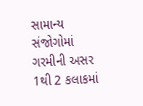સામાન્ય સંજોગોમાં ગરમીની અસર 1થી 2 કલાકમાં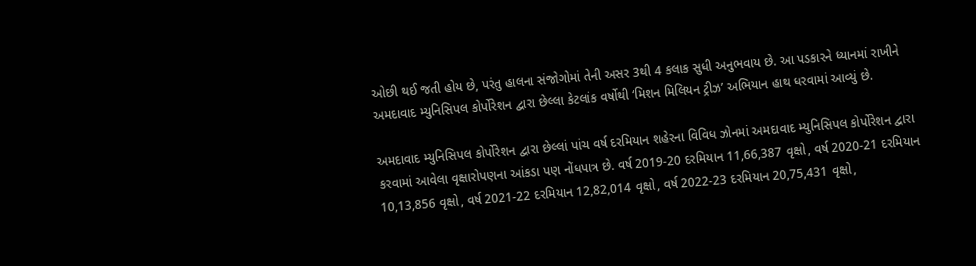ઓછી થઈ જતી હોય છે, પરંતુ હાલના સંજોગોમાં તેની અસર 3થી 4 કલાક સુધી અનુભવાય છે. આ પડકારને ધ્યાનમાં રાખીને અમદાવાદ મ્યુનિસિપલ કોર્પોરેશન દ્વારા છેલ્લા કેટલાંક વર્ષોથી ‘મિશન મિલિયન ટ્રીઝ’ અભિયાન હાથ ધરવામાં આવ્યું છે.

અમદાવાદ મ્યુનિસિપલ કોર્પોરેશન દ્વારા છેલ્લાં પાંચ વર્ષ દરમિયાન શહેરના વિવિધ ઝોનમાં અમદાવાદ મ્યુનિસિપલ કોર્પોરેશન દ્વારા કરવામાં આવેલા વૃક્ષારોપણના આંકડા પણ નોંધપાત્ર છે. વર્ષ 2019-20 દરમિયાન 11,66,387 વૃક્ષો, વર્ષ 2020-21 દરમિયાન 10,13,856 વૃક્ષો, વર્ષ 2021-22 દરમિયાન 12,82,014 વૃક્ષો, વર્ષ 2022-23 દરમિયાન 20,75,431 વૃક્ષો,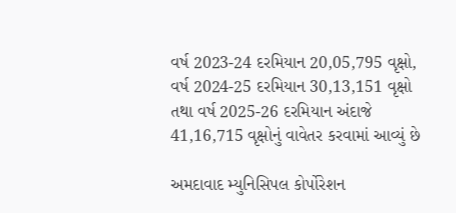વર્ષ 2023-24 દરમિયાન 20,05,795 વૃક્ષો, વર્ષ 2024-25 દરમિયાન 30,13,151 વૃક્ષો તથા વર્ષ 2025-26 દરમિયાન અંદાજે 41,16,715 વૃક્ષોનું વાવેતર કરવામાં આવ્યું છે

અમદાવાદ મ્યુનિસિપલ કોર્પોરેશન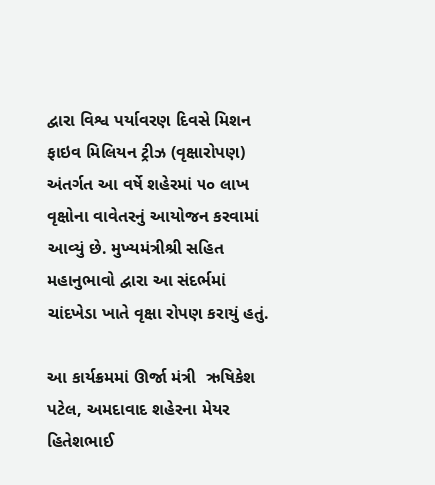દ્વારા વિશ્વ પર્યાવરણ દિવસે મિશન ફાઇવ મિલિયન ટ્રીઝ (વૃક્ષારોપણ) અંતર્ગત આ વર્ષે શહેરમાં ૫૦ લાખ  વૃક્ષોના વાવેતરનું આયોજન કરવામાં આવ્યું છે. મુખ્યમંત્રીશ્રી સહિત મહાનુભાવો દ્વારા આ સંદર્ભમાં ચાંદખેડા ખાતે વૃક્ષા રોપણ કરાયું હતું.

આ કાર્યક્રમમાં ઊર્જા મંત્રી  ઋષિકેશ પટેલ, અમદાવાદ શહેરના મેયર હિતેશભાઈ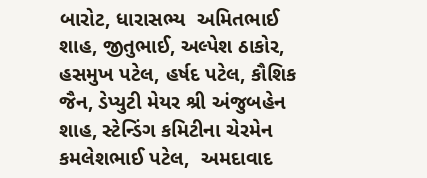બારોટ, ધારાસભ્ય  અમિતભાઈ શાહ, જીતુભાઈ, અલ્પેશ ઠાકોર, હસમુખ પટેલ, હર્ષદ પટેલ, કૌશિક જૈન, ડેપ્યુટી મેયર શ્રી અંજુબહેન શાહ, સ્ટેન્ડિંગ કમિટીના ચેરમેન  કમલેશભાઈ પટેલ,  અમદાવાદ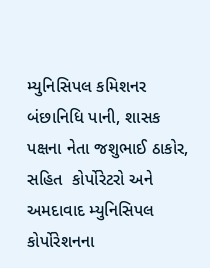મ્યુનિસિપલ કમિશનર બંછાનિધિ પાની, શાસક પક્ષના નેતા જશુભાઈ ઠાકોર,  સહિત  કોર્પોરેટરો અને અમદાવાદ મ્યુનિસિપલ કોર્પોરેશનના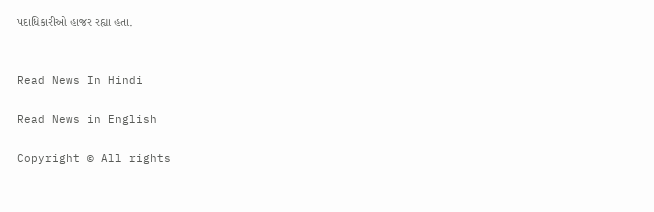પદાધિકારીઓ હાજર રહ્યા હતા.


Read News In Hindi

Read News in English

Copyright © All rights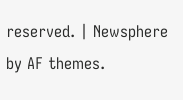reserved. | Newsphere by AF themes.